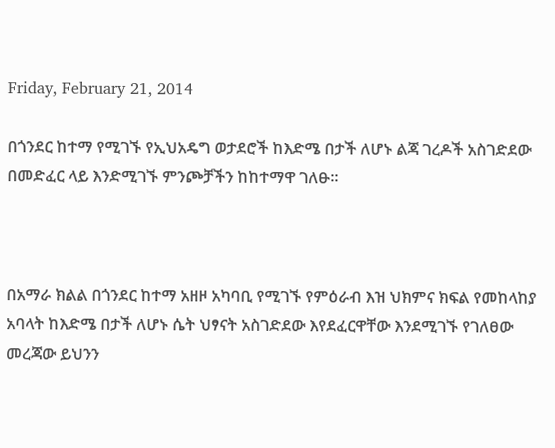Friday, February 21, 2014

በጎንደር ከተማ የሚገኙ የኢህአዴግ ወታደሮች ከእድሜ በታች ለሆኑ ልጃ ገረዶች አስገድደው በመድፈር ላይ እንድሚገኙ ምንጮቻችን ከከተማዋ ገለፁ።



በአማራ ክልል በጎንደር ከተማ አዘዞ አካባቢ የሚገኙ የምዕራብ እዝ ህክምና ክፍል የመከላከያ አባላት ከእድሜ በታች ለሆኑ ሴት ህፃናት አስገድደው እየደፈርዋቸው እንደሚገኙ የገለፀው መረጃው ይህንን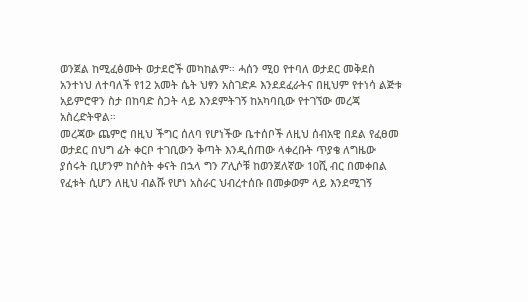ወንጀል ከሚፈፅሙት ወታደሮች መካከልም። ሓሰን ሚዐ የተባለ ወታደር መቅደስ አንተነህ ለተባለች የ12 አመት ሴት ህፃን አስገድዶ እንደደፈራትና በዚህም የተነሳ ልጅቱ አይምሮዋን ስታ በከባድ ስጋት ላይ እንደምትገኝ ከአካባቢው የተገኘው መረጃ አስረድትዋል።
መረጃው ጨምሮ በዚህ ችግር ሰለባ የሆነችው ቤተሰቦች ለዚህ ሰብአዊ በደል የፈፀመ ወታደር በህግ ፊት ቀርቦ ተገቢውን ቅጣት እንዲሰጠው ላቀረቡት ጥያቄ ለግዜው ያሰሩት ቢሆንም ከሶስት ቀናት በኋላ ግን ፖሊሶቹ ከወንጀለኛው 10ሺ ብር በመቀበል የፈቱት ሲሆን ለዚህ ብልሹ የሆነ አስራር ህብረተሰቡ በመቃወም ላይ እንደሚገኝ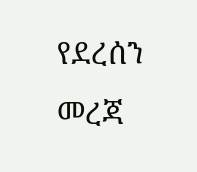የደረሰን መረጃ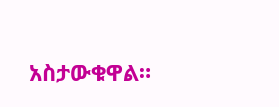አስታውቁዋል።